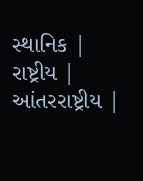સ્થાનિક | રાષ્ટ્રીય | આંતરરાષ્ટ્રીય |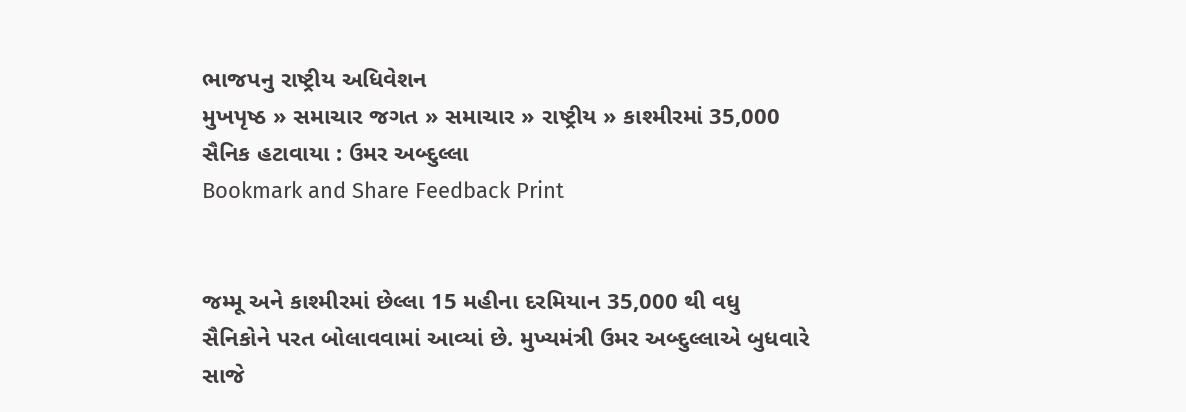ભાજપનુ રાષ્ટ્રીય અધિવેશન
મુખપૃષ્ઠ » સમાચાર જગત » સમાચાર » રાષ્ટ્રીય » કાશ્મીરમાં 35,000 સૈનિક હટાવાયા : ઉમર અબ્દુલ્લા
Bookmark and Share Feedback Print


જમ્મૂ અને કાશ્મીરમાં છેલ્લા 15 મહીના દરમિયાન 35,000 થી વધુ સૈનિકોને પરત બોલાવવામાં આવ્યાં છે. મુખ્યમંત્રી ઉમર અબ્દુલ્લાએ બુધવારે સાજે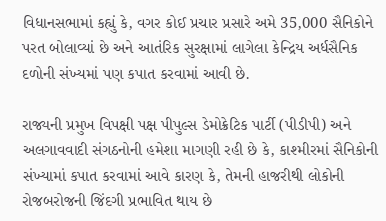વિધાનસભામાં કહ્યું કે, વગર કોઈ પ્રચાર પ્રસારે અમે 35,000 સૈનિકોને પરત બોલાવ્યાં છે અને આતંરિક સુરક્ષામાં લાગેલા કેન્દ્રિય અર્ધસૈનિક દળોની સંખ્યમાં પણ કપાત કરવામાં આવી છે.

રાજ્યની પ્રમુખ વિપક્ષી પક્ષ પીપુલ્સ ડેમોક્રેટિક પાર્ટી (પીડીપી) અને અલગાવવાદી સંગઠનોની હમેશા માગણી રહી છે કે, કાશ્મીરમાં સૈનિકોની સંખ્યામાં કપાત કરવામાં આવે કારણ કે, તેમની હાજરીથી લોકોની રોજબરોજની જિંદગી પ્રભાવિત થાય છે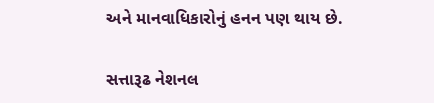અને માનવાધિકારોનું હનન પણ થાય છે.

સત્તારૂઢ નેશનલ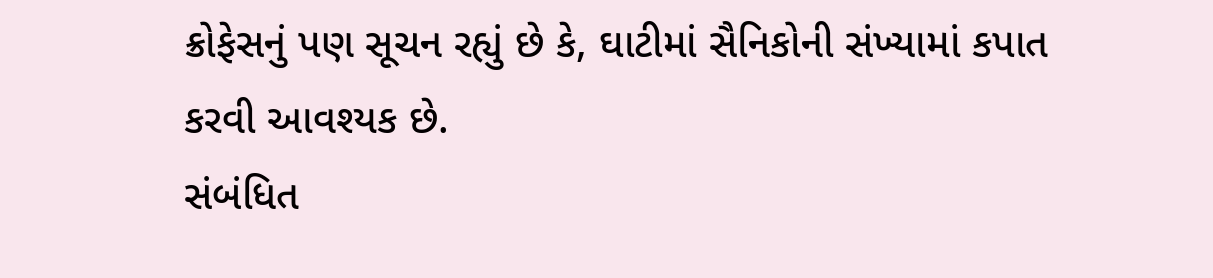ક્રોફેસનું પણ સૂચન રહ્યું છે કે, ઘાટીમાં સૈનિકોની સંખ્યામાં કપાત કરવી આવશ્યક છે.
સંબંધિત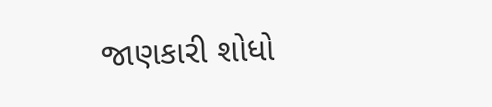જાણકારી શોધો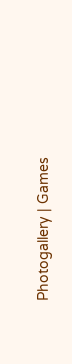Photogallery | Games